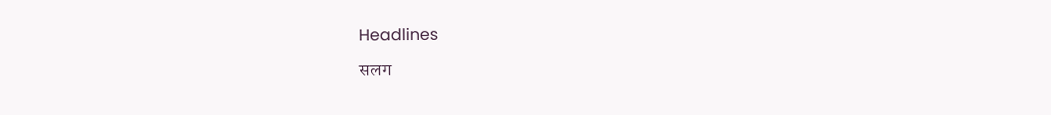Headlines

सलग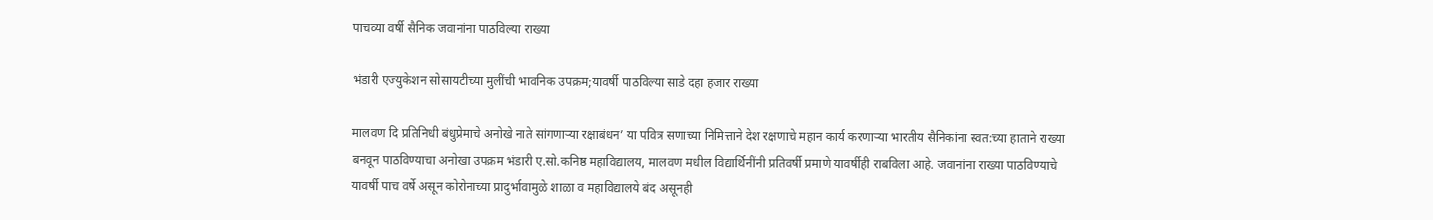पाचव्या वर्षी सैनिक जवानांना पाठविल्या राख्या

भंडारी एज्युकेशन सोसायटीच्या मुलींची भावनिक उपक्रम;यावर्षी पाठविल्या साडे दहा हजार राख्या

मालवण दि प्रतिनिधी बंधुप्रेमाचे अनोखे नाते सांगणाऱ्या रक्षाबंधन’ या पवित्र सणाच्या निमित्ताने देश रक्षणाचे महान कार्य करणाऱ्या भारतीय सैनिकांना स्वत:च्या हाताने राख्या बनवून पाठविण्याचा अनोखा उपक्रम भंडारी ए.सो.कनिष्ठ महाविद्यालय, मालवण मधील विद्यार्थिनींनी प्रतिवर्षी प्रमाणे यावर्षीही राबविला आहे. जवानांना राख्या पाठविण्याचे यावर्षी पाच वर्षे असून कोरोनाच्या प्रादुर्भावामुळे शाळा व महाविद्यालये बंद असूनही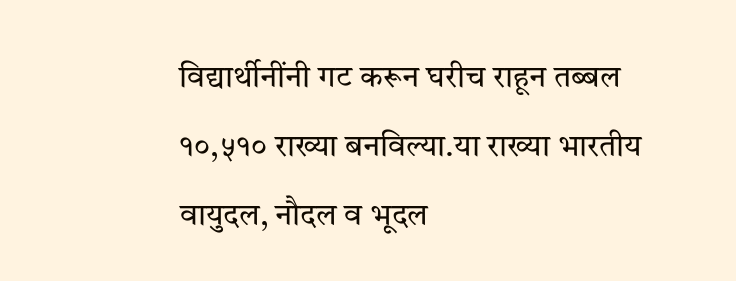विद्यार्थीनींनी गट करून घरीच राहून तब्बल १०,५१० राख्या बनविल्या.या राख्या भारतीय वायुदल, नौदल व भूदल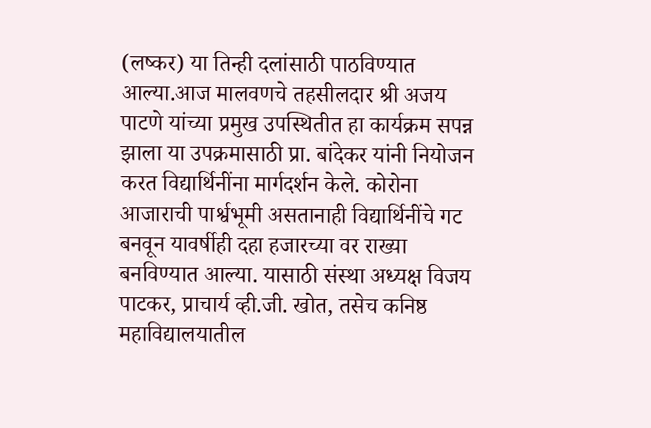(लष्कर) या तिन्ही दलांसाठी पाठविण्यात आल्या.आज मालवणचे तहसीलदार श्री अजय पाटणे यांच्या प्रमुख उपस्थितीत हा कार्यक्रम सपन्न झाला या उपक्रमासाठी प्रा. बांदेकर यांनी नियोजन करत विद्यार्थिनींना मार्गदर्शन केले. कोरोना आजाराची पार्श्वभूमी असतानाही विद्यार्थिनींचे गट बनवून यावर्षीही दहा हजारच्या वर राख्या बनविण्यात आल्या. यासाठी संस्था अध्यक्ष विजय पाटकर, प्राचार्य व्ही.जी. खोत, तसेच कनिष्ठ महाविद्यालयातील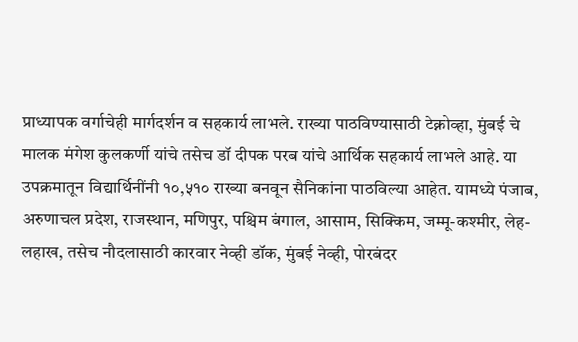प्राध्यापक वर्गाचेही मार्गदर्शन व सहकार्य लाभले. राख्या पाठविण्यासाठी टेक्नोव्हा, मुंबई चे मालक मंगेश कुलकर्णी यांचे तसेच डॉ दीपक परब यांचे आर्थिक सहकार्य लाभले आहे. या उपक्रमातून विद्यार्थिनींनी १०,५१० राख्या बनवून सैनिकांना पाठविल्या आहेत. यामध्ये पंजाब, अरुणाचल प्रदेश, राजस्थान, मणिपुर, पश्चिम बंगाल, आसाम, सिक्किम, जम्मू-कश्मीर, लेह-लहाख, तसेच नौदलासाठी कारवार नेव्ही डॉक, मुंबई नेव्ही, पोरबंदर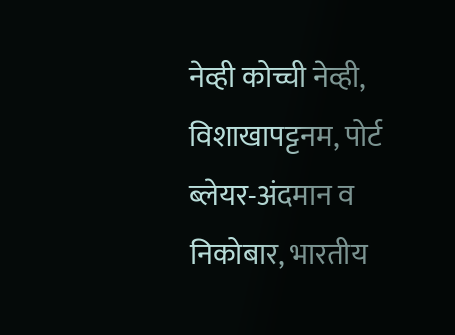नेव्ही कोच्ची नेव्ही, विशाखापट्टनम, पोर्ट ब्लेयर-अंदमान व निकोबार, भारतीय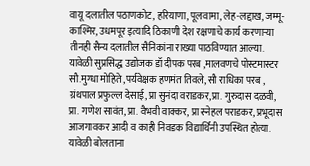वायू दलातील पठाणकोट, हरियाणा, पूलवामा, लेह-लद्दाख, जम्मू-काश्मिर, उधमपूर इत्यादि ठिकाणी देश रक्षणाचे कार्य करणाऱ्या तीनही सैन्य दलातील सैनिकांना राख्या पाठविण्यात आल्या. यावेळी सुप्रसिद्ध उद्योजक डॉ दीपक परब ,मालवणचे पोस्टमास्टर सौ.मुग्धा मोहिते ,पर्यवेक्षक हणमंत तिवले, सौ राधिका परब , ग्रंथपाल प्रफुल्ल देसाई, प्रा सुनंदा वराडकर,प्रा. गुरुदास दळवी, प्रा. गणेश सावंत, प्रा. वैभवी वाक्कर, प्रा स्नेहल पराडकर, प्रभूदास आजगावकर आदी व काही निवडक विद्यार्थिनी उपस्थित होत्या. यावेळी बोलताना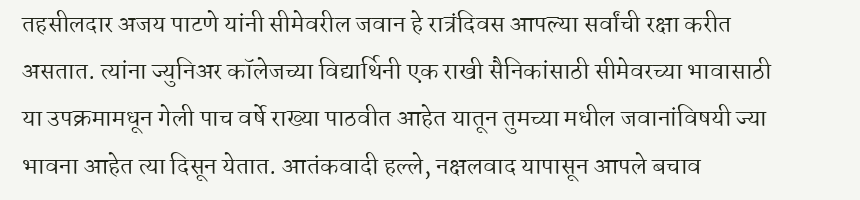तहसीलदार अजय पाटणे यांनी सीमेवरील जवान हे रात्रंदिवस आपल्या सर्वांची रक्षा करीत असतात. त्यांना ज्युनिअर कॉलेजच्या विद्यार्थिनी एक राखी सैनिकांसाठी सीमेवरच्या भावासाठी या उपक्रमामधून गेली पाच वर्षे राख्या पाठवीत आहेत यातून तुमच्या मधील जवानांविषयी ज्या भावना आहेत त्या दिसून येतात. आतंकवादी हल्ले, नक्षलवाद यापासून आपले बचाव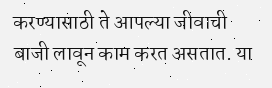करण्यासाठी ते आपल्या जीवाची बाजी लावून काम करत असतात. या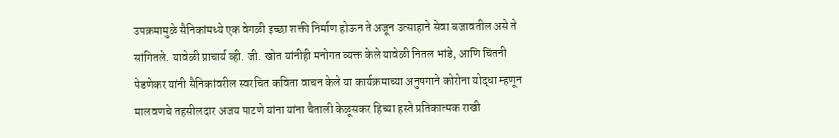उपक्रमामुळे सैनिकांमध्ये एक वेगळी इच्छा शक्ती निर्माण होऊन ते अजून उत्साहाने सेवा बजावतील असे ते सांगितले. यावेळी प्राचार्य व्ही. जी. खोत यांनीही मनोगत व्यक्त केले यावेळी नितल भांडे, आणि चिंतनी पेडणेकर यांनी सैनिकांवरील स्वरचित कविता वाचन केले या कार्यक्रमाच्या अनुषगाने कोरोना योद्धा म्हणून मालवणचे तहसीलदार अजय पाटणे यांना यांना चैताली केळूसकर हिच्या हस्ते प्रतिकात्मक राखी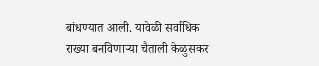बांधण्यात आली. यावेळी सर्वाधिक राख्या बनविणाऱ्या चैताली केळुसकर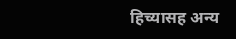हिच्यासह अन्य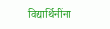विद्यार्थिनींना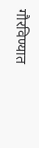गौरविण्यात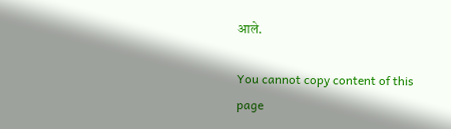आले.

You cannot copy content of this page